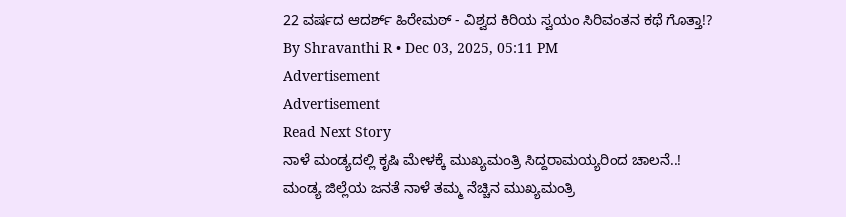22 ವರ್ಷದ ಆದರ್ಶ್ ಹಿರೇಮಠ್ - ವಿಶ್ವದ ಕಿರಿಯ ಸ್ವಯಂ ಸಿರಿವಂತನ ಕಥೆ ಗೊತ್ತಾ!?
By Shravanthi R • Dec 03, 2025, 05:11 PM
Advertisement
Advertisement
Read Next Story
ನಾಳೆ ಮಂಡ್ಯದಲ್ಲಿ ಕೃಷಿ ಮೇಳಕ್ಕೆ ಮುಖ್ಯಮಂತ್ರಿ ಸಿದ್ದರಾಮಯ್ಯರಿಂದ ಚಾಲನೆ..!
ಮಂಡ್ಯ ಜಿಲ್ಲೆಯ ಜನತೆ ನಾಳೆ ತಮ್ಮ ನೆಚ್ಚಿನ ಮುಖ್ಯಮಂತ್ರಿ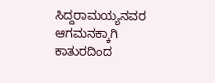ಸಿದ್ದರಾಮಯ್ಯನವರ ಆಗಮನಕ್ಕಾಗಿ ಕಾತುರದಿಂದ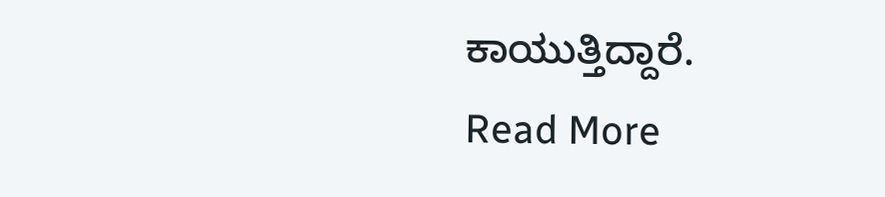ಕಾಯುತ್ತಿದ್ದಾರೆ.
Read More